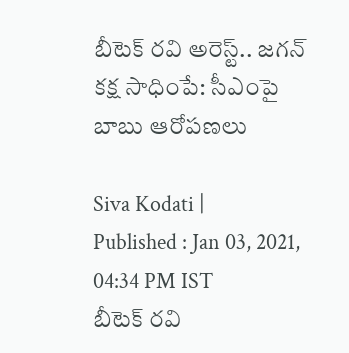బీటెక్ రవి అరెస్ట్.. జగన్ కక్ష సాధింపే: సీఎంపై బాబు ఆరోపణలు

Siva Kodati |
Published : Jan 03, 2021, 04:34 PM IST
బీటెక్ రవి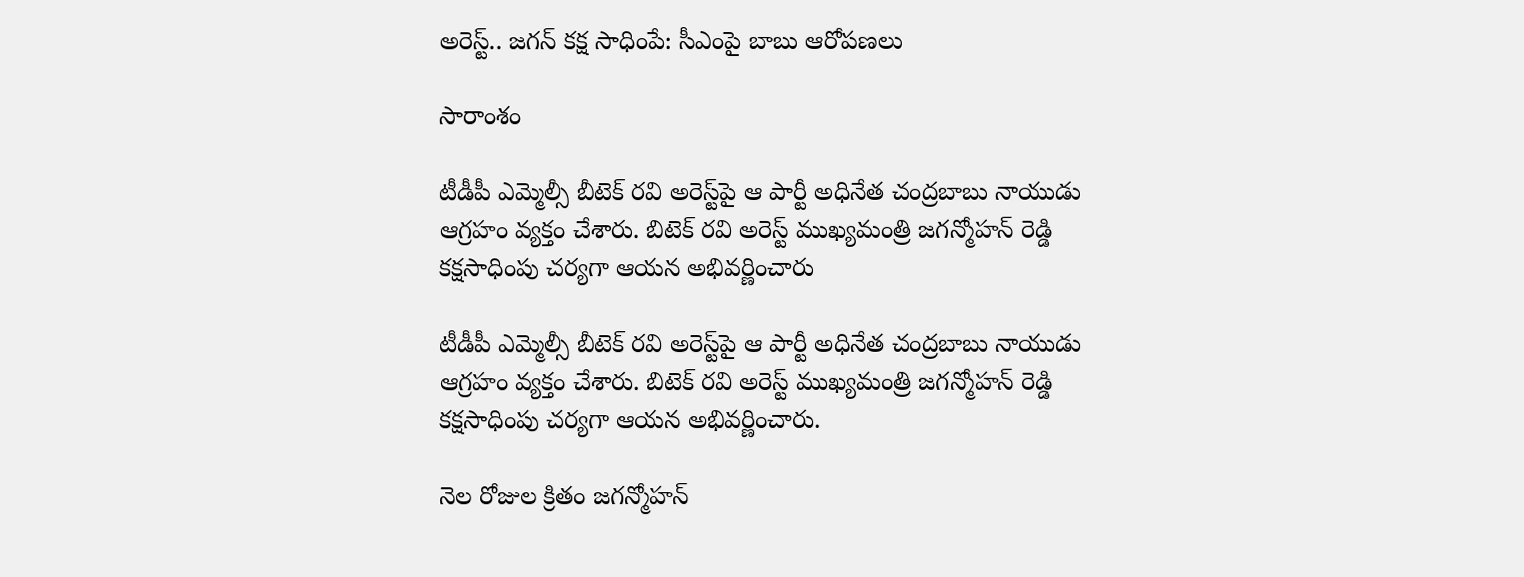అరెస్ట్.. జగన్ కక్ష సాధింపే: సీఎంపై బాబు ఆరోపణలు

సారాంశం

టీడీపీ ఎమ్మెల్సీ బీటెక్ రవి అరెస్ట్‌పై ఆ పార్టీ అధినేత చంద్రబాబు నాయుడు ఆగ్రహం వ్యక్తం చేశారు. బిటెక్ రవి అరెస్ట్ ముఖ్యమంత్రి జగన్మోహన్ రెడ్డి కక్షసాధింపు చర్యగా ఆయన అభివర్ణించారు

టీడీపీ ఎమ్మెల్సీ బీటెక్ రవి అరెస్ట్‌పై ఆ పార్టీ అధినేత చంద్రబాబు నాయుడు ఆగ్రహం వ్యక్తం చేశారు. బిటెక్ రవి అరెస్ట్ ముఖ్యమంత్రి జగన్మోహన్ రెడ్డి కక్షసాధింపు చర్యగా ఆయన అభివర్ణించారు.

నెల రోజుల క్రితం జగన్మోహన్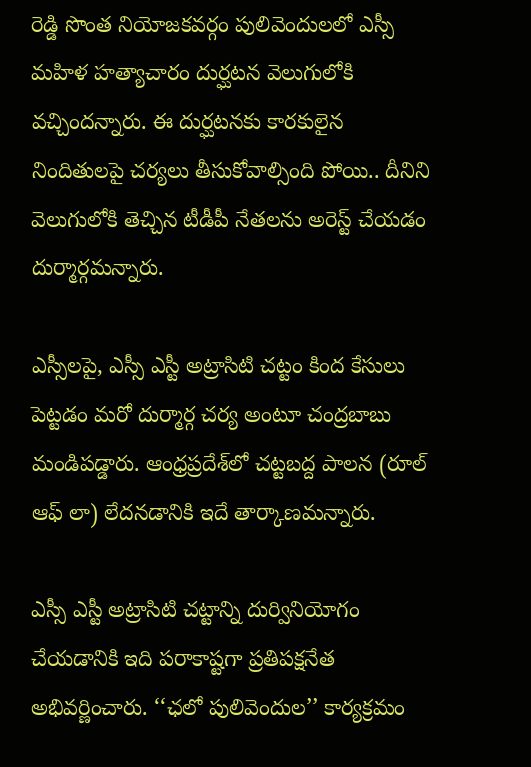రెడ్డి సొంత నియోజకవర్గం పులివెందులలో ఎస్సీ మహిళ హత్యాచారం దుర్ఘటన వెలుగులోకి వచ్చిందన్నారు. ఈ దుర్ఘటనకు కారకులైన నిందితులపై చర్యలు తీసుకోవాల్సింది పోయి.. దీనిని వెలుగులోకి తెచ్చిన టీడీపీ నేతలను అరెస్ట్ చేయడం దుర్మార్గమన్నారు.

ఎస్సీలపై, ఎస్సీ ఎస్టీ అట్రాసిటి చట్టం కింద కేసులు పెట్టడం మరో దుర్మార్గ చర్య అంటూ చంద్రబాబు మండిపడ్డారు. ఆంధ్రప్రదేశ్‌లో చట్టబద్ద పాలన (రూల్ ఆఫ్ లా) లేదనడానికి ఇదే తార్కాణమన్నారు.

ఎస్సీ ఎస్టీ అట్రాసిటి చట్టాన్ని దుర్వినియోగం చేయడానికి ఇది పరాకాష్టగా ప్రతిపక్షనేత అభివర్ణించారు. ‘‘ఛలో పులివెందుల’’ కార్యక్రమం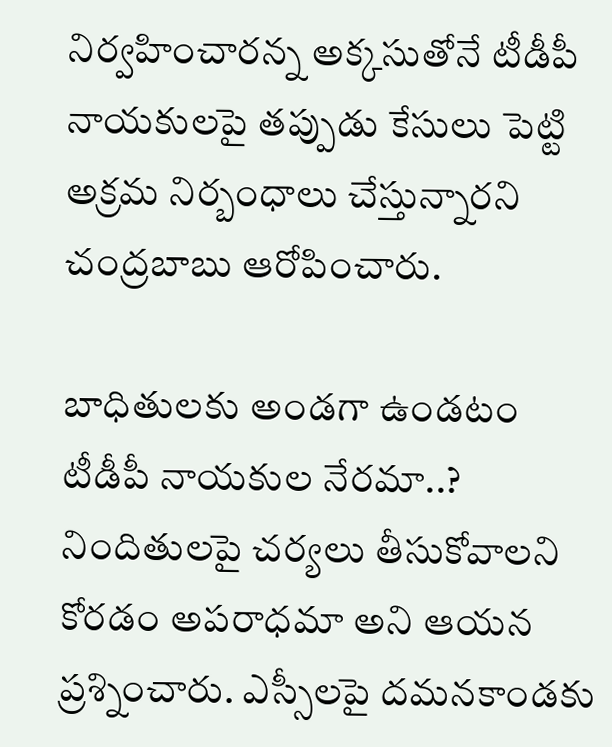నిర్వహించారన్న అక్కసుతోనే టీడీపీ నాయకులపై తప్పుడు కేసులు పెట్టి అక్రమ నిర్బంధాలు చేస్తున్నారని చంద్రబాబు ఆరోపించారు.

బాధితులకు అండగా ఉండటం టీడీపీ నాయకుల నేరమా..? నిందితులపై చర్యలు తీసుకోవాలని కోరడం అపరాధమా అని ఆయన ప్రశ్నించారు. ఎస్సీలపై దమనకాండకు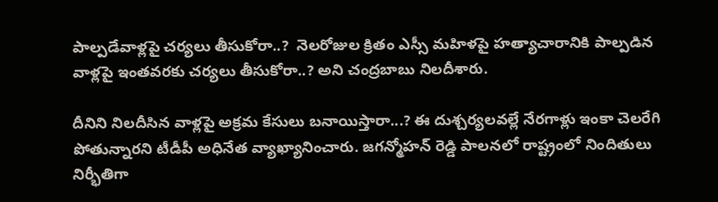పాల్పడేవాళ్లపై చర్యలు తీసుకోరా..?  నెలరోజుల క్రితం ఎస్సీ మహిళపై హత్యాచారానికి పాల్పడిన వాళ్లపై ఇంతవరకు చర్యలు తీసుకోరా..? అని చంద్రబాబు నిలదీశారు.

దీనిని నిలదీసిన వాళ్లపై అక్రమ కేసులు బనాయిస్తారా...? ఈ దుశ్చర్యలవల్లే నేరగాళ్లు ఇంకా చెలరేగి పోతున్నారని టీడీపీ అధినేత వ్యాఖ్యానించారు. జగన్మోహన్ రెడ్డి పాలనలో రాష్ట్రంలో నిందితులు నిర్భీతిగా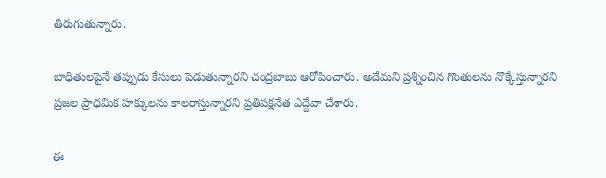తిరుగుతున్నారు.

బాధితులపైనే తప్పుడు కేసులు పెడుతున్నారని చంద్రబాబు ఆరోపించారు. అదేమని ప్రశ్నించిన గొంతులను నొక్కేస్తున్నారని ప్రజల ప్రాధమిక హక్కులను కాలరాస్తున్నారని ప్రతిపక్షనేత ఎద్దేవా చేశారు.

ఈ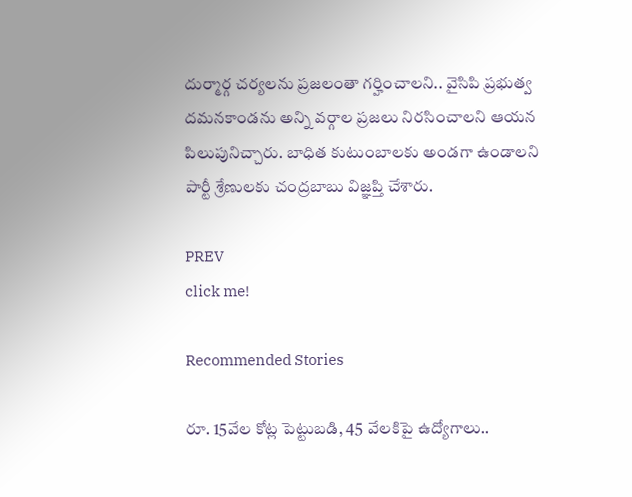దుర్మార్గ చర్యలను ప్రజలంతా గర్హించాలని.. వైసిపి ప్రభుత్వ దమనకాండను అన్ని వర్గాల ప్రజలు నిరసించాలని ఆయన పిలుపునిచ్చారు. బాధిత కుటుంబాలకు అండగా ఉండాలని పార్టీ శ్రేణులకు చంద్రబాబు విజ్ఞప్తి చేశారు.

PREV
click me!

Recommended Stories

రూ. 15వేల కోట్ల పెట్టుబ‌డి, 45 వేల‌కిపై ఉద్యోగాలు..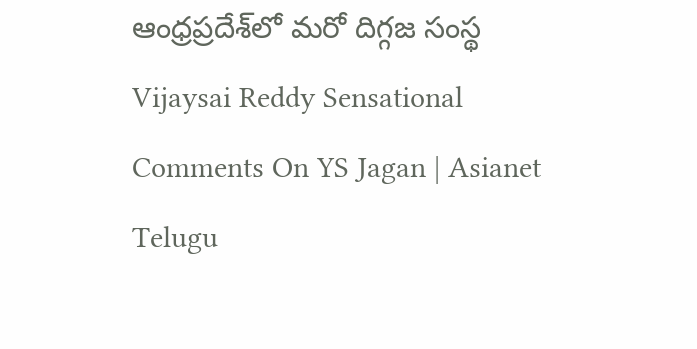ఆంధ్ర‌ప్ర‌దేశ్‌లో మ‌రో దిగ్గజ సంస్థ
Vijaysai Reddy Sensational Comments On YS Jagan | Asianet Telugu